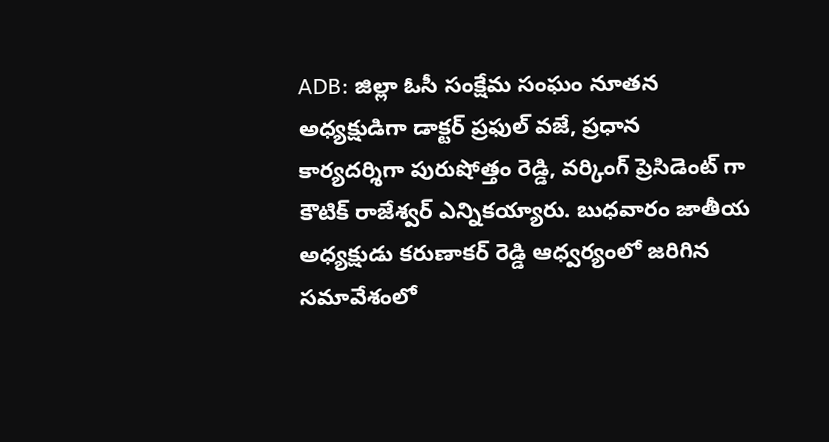ADB: జిల్లా ఓసీ సంక్షేమ సంఘం నూతన అధ్యక్షుడిగా డాక్టర్ ప్రఫుల్ వజే, ప్రధాన కార్యదర్శిగా పురుషోత్తం రెడ్డి, వర్కింగ్ ప్రెసిడెంట్ గా కౌటిక్ రాజేశ్వర్ ఎన్నికయ్యారు. బుధవారం జాతీయ అధ్యక్షుడు కరుణాకర్ రెడ్డి ఆధ్వర్యంలో జరిగిన సమావేశంలో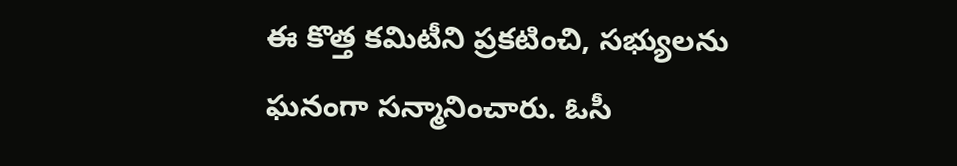ఈ కొత్త కమిటీని ప్రకటించి, సభ్యులను ఘనంగా సన్మానించారు. ఓసీ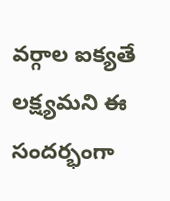వర్గాల ఐక్యతే లక్ష్యమని ఈ సందర్భంగా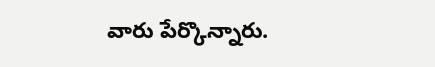వారు పేర్కొన్నారు.